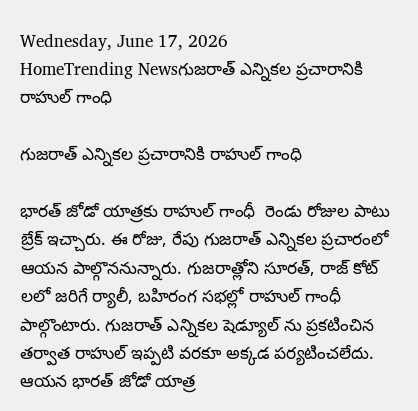Wednesday, June 17, 2026
HomeTrending Newsగుజరాత్ ఎన్నికల ప్రచారానికి రాహుల్ గాంధి

గుజరాత్ ఎన్నికల ప్రచారానికి రాహుల్ గాంధి

భారత్ జోడో యాత్రకు రాహుల్ గాంధీ  రెండు రోజుల పాటు బ్రేక్ ఇచ్చారు. ఈ రోజు, రేపు గుజరాత్ ఎన్నికల ప్రచారంలో ఆయన పాల్గొననున్నారు. గుజరాత్లోని సూరత్, రాజ్ కోట్ లలో జరిగే ర్యాలీ, బహిరంగ సభల్లో రాహుల్ గాంధీ పాల్గొంటారు. గుజరాత్ ఎన్నికల షెడ్యూల్ ను ప్రకటించిన తర్వాత రాహుల్ ఇప్పటి వరకూ అక్కడ పర్యటించలేదు. ఆయన భారత్ జోడో యాత్ర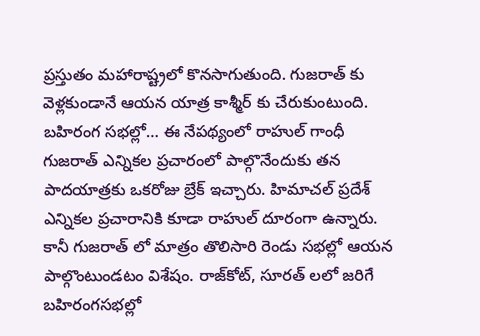ప్రస్తుతం మహారాష్ట్రలో కొనసాగుతుంది. గుజరాత్ కు వెళ్లకుండానే ఆయన యాత్ర కాశ్మీర్ కు చేరుకుంటుంది. బహిరంగ సభల్లో… ఈ నేపథ్యంలో రాహుల్ గాంధీ గుజరాత్ ఎన్నికల ప్రచారంలో పాల్గొనేందుకు తన పాదయాత్రకు ఒకరోజు బ్రేక్ ఇచ్చారు. హిమాచల్ ప్రదేశ్ ఎన్నికల ప్రచారానికి కూడా రాహుల్ దూరంగా ఉన్నారు. కానీ గుజరాత్ లో మాత్రం తొలిసారి రెండు సభల్లో ఆయన పాల్గొంటుండటం విశేషం. రాజ్‌కోట్, సూరత్ లలో జరిగే బహిరంగసభల్లో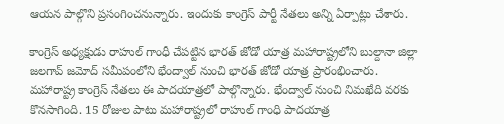ఆయన పాల్గొని ప్రసంగించనున్నారు. ఇందుకు కాంగ్రెస్ పార్టీ నేతలు అన్ని ఏర్పాట్లు చేశారు.

కాంగ్రెస్ అధ్యక్షుడు రాహుల్ గాంధీ చేపట్టిన భారత్ జోడో యాత్ర మహారాష్ట్రలోని బుల్దానా జిల్లా జలగావ్ జమోద్ సమీపంలోని భేంద్వాల్ నుంచి భారత్ జోడో యాత్ర ప్రారంభించారు. మహారాష్ట్ర కాంగ్రెస్ నేతలు ఈ పాదయాత్రలో పాల్గొన్నారు. భేంద్వాల్ నుంచి నిమఖేది వరకు కొనసాగింది. 15 రోజుల పాటు మహారాష్ట్రలో రాహుల్ గాంధి పాదయాత్ర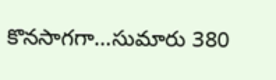కొనసాగగా…సుమారు 380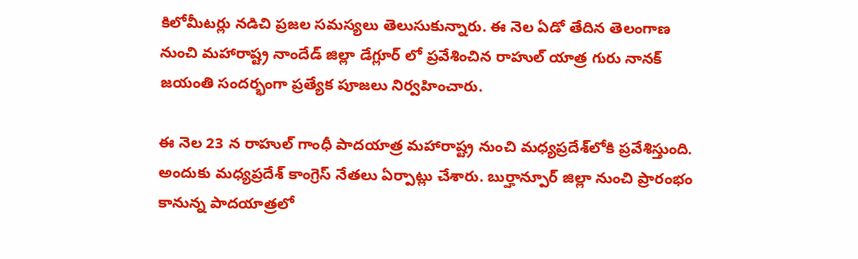కిలోమీటర్లు నడిచి ప్రజల సమస్యలు తెలుసుకున్నారు. ఈ నెల ఏడో తేదిన తెలంగాణ నుంచి మహారాష్ట్ర నాందేడ్ జిల్లా డేగ్లూర్ లో ప్రవేశించిన రాహుల్ యాత్ర గురు నానక్ జయంతి సందర్భంగా ప్రత్యేక పూజలు నిర్వహించారు.

ఈ నెల 23 న రాహుల్‌ గాంధీ పాదయాత్ర మహారాష్ట్ర నుంచి మధ్యప్రదేశ్‌లోకి ప్రవేశిస్తుంది. అందుకు మధ్యప్రదేశ్ కాంగ్రెస్ నేతలు ఏర్పాట్లు చేశారు. బుర్హాన్పూర్ జిల్లా నుంచి ప్రారంభం కానున్న పాదయాత్రలో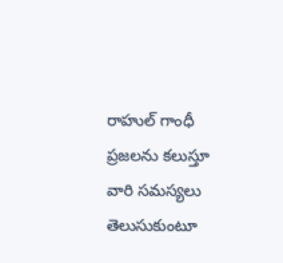రాహుల్ గాంధీ ప్రజలను కలుస్తూ వారి సమస్యలు తెలుసుకుంటూ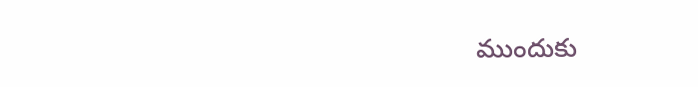ముందుకు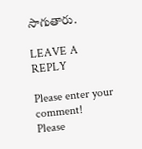సాగుతారు.

LEAVE A REPLY

Please enter your comment!
Please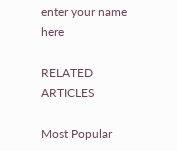enter your name here

RELATED ARTICLES

Most Popular